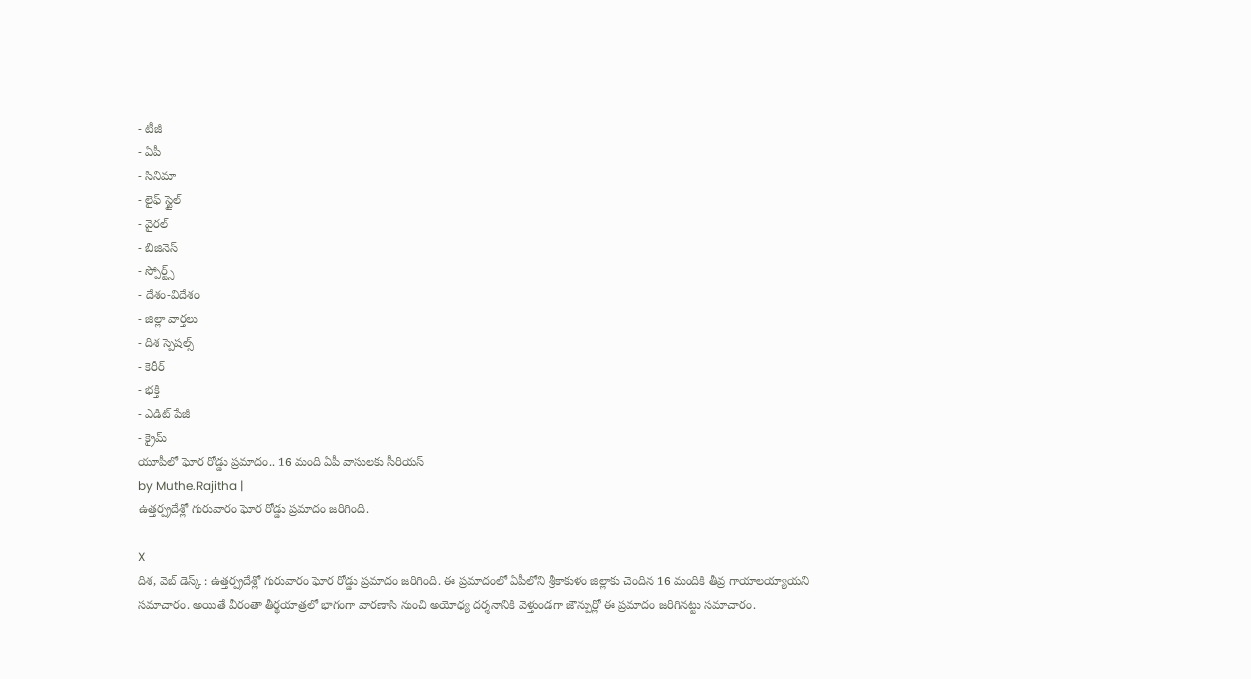- టీజీ
- ఏపీ
- సినిమా
- లైఫ్ స్టైల్
- వైరల్
- బిజినెస్
- స్పోర్ట్స్
- దేశం-విదేశం
- జిల్లా వార్తలు
- దిశ స్పెషల్స్
- కెరీర్
- భక్తి
- ఎడిట్ పేజీ
- క్రైమ్
యూపీలో ఘోర రోడ్డు ప్రమాదం.. 16 మంది ఏపీ వాసులకు సీరియస్
by Muthe.Rajitha |
ఉత్తర్ప్రదేశ్లో గురువారం ఘోర రోడ్డు ప్రమాదం జరిగింది.

X
దిశ, వెబ్ డెస్క్ : ఉత్తర్ప్రదేశ్లో గురువారం ఘోర రోడ్డు ప్రమాదం జరిగింది. ఈ ప్రమాదంలో ఏపీలోని శ్రీకాకుళం జిల్లాకు చెందిన 16 మందికి తీవ్ర గాయాలయ్యాయని సమాచారం. అయితే వీరంతా తీర్థయాత్రలో భాగంగా వారణాసి నుంచి అయోధ్య దర్శనానికి వెళ్తుండగా జౌన్పుర్లో ఈ ప్రమాదం జరిగినట్టు సమాచారం.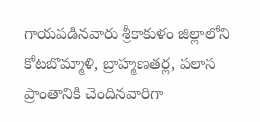గాయపడినవారు శ్రీకాకుళం జిల్లాలోని కోటబొమ్మాళి, బ్రాహ్మణతర్ల, పలాస ప్రాంతానికి చెందినవారిగా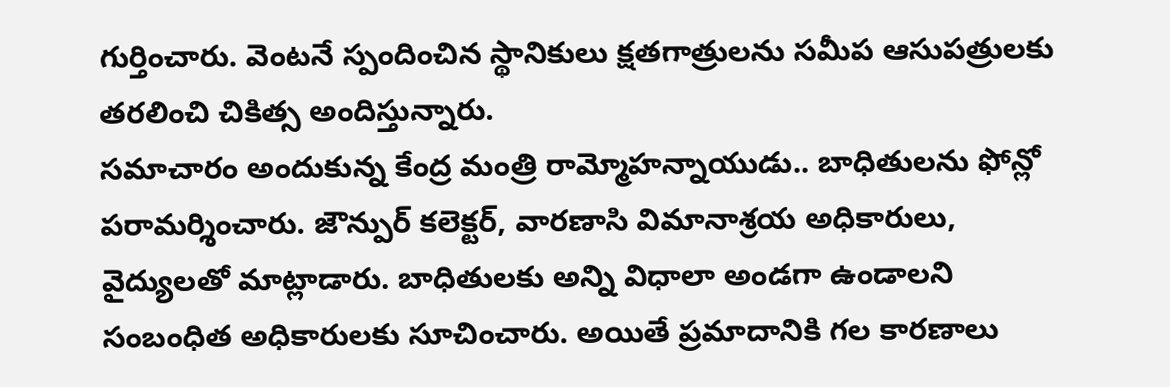గుర్తించారు. వెంటనే స్పందించిన స్థానికులు క్షతగాత్రులను సమీప ఆసుపత్రులకు తరలించి చికిత్స అందిస్తున్నారు.
సమాచారం అందుకున్న కేంద్ర మంత్రి రామ్మోహన్నాయుడు.. బాధితులను ఫోన్లో పరామర్శించారు. జౌన్పుర్ కలెక్టర్, వారణాసి విమానాశ్రయ అధికారులు, వైద్యులతో మాట్లాడారు. బాధితులకు అన్ని విధాలా అండగా ఉండాలని సంబంధిత అధికారులకు సూచించారు. అయితే ప్రమాదానికి గల కారణాలు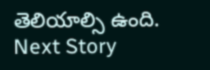తెలియాల్సి ఉంది.
Next Story